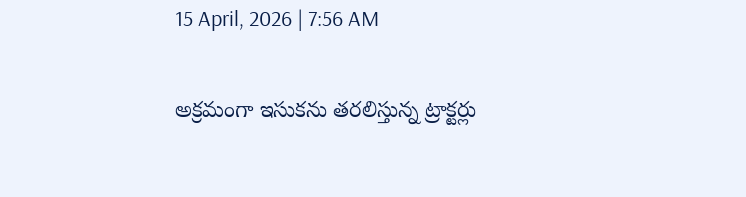15 April, 2026 | 7:56 AM

అక్రమంగా ఇసుకను తరలిస్తున్న ట్రాక్టర్లు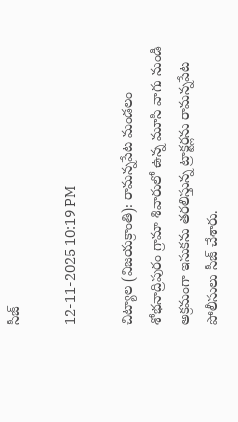సీజ్

12-11-2025 10:19 PM

చిట్యాల (విజయక్రాంతి): రామన్నపేట మండలం శోభనాద్రిపురం గ్రామా శివారులో ఉన్న మూసి వాగు నుండి అక్రమంగా ఇసుకను తరలిస్తున్న ట్రాక్టర్లను రామన్నపేట పోలీసులు సీజ్ చేశారు.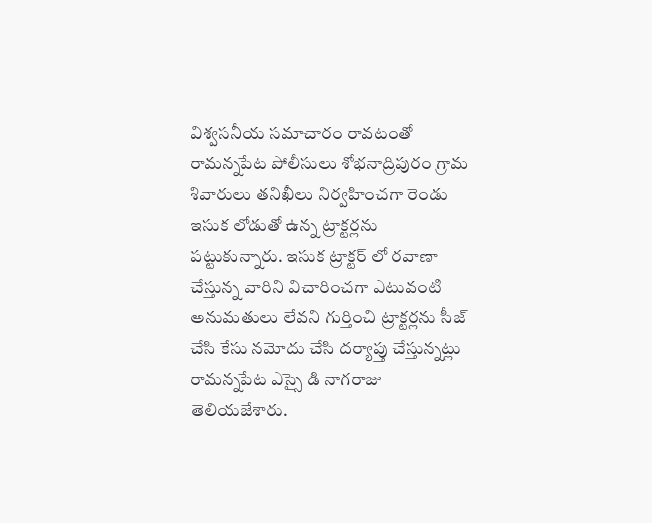విశ్వసనీయ సమాచారం రావటంతో రామన్నపేట పోలీసులు శోభనాద్రిపురం గ్రామ శివారులు తనిఖీలు నిర్వహించగా రెండు ఇసుక లోడుతో ఉన్న ట్రాక్టర్లను పట్టుకున్నారు. ఇసుక ట్రాక్టర్ లో రవాణా చేస్తున్న వారిని విచారించగా ఎటువంటి అనుమతులు లేవని గుర్తించి ట్రాక్టర్లను సీజ్ చేసి కేసు నమోదు చేసి దర్యాప్తు చేస్తున్నట్లు రామన్నపేట ఎస్సై డి నాగరాజు తెలియజేశారు.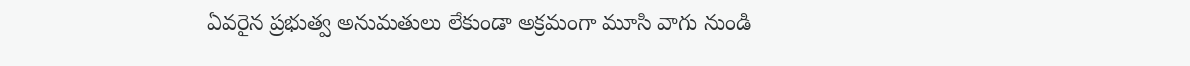ఏవరైన ప్రభుత్వ అనుమతులు లేకుండా అక్రమంగా మూసి వాగు నుండి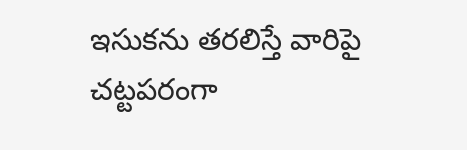ఇసుకను తరలిస్తే వారిపై చట్టపరంగా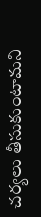చర్యలు తీసుకుంటామని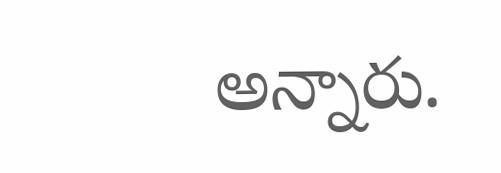అన్నారు.